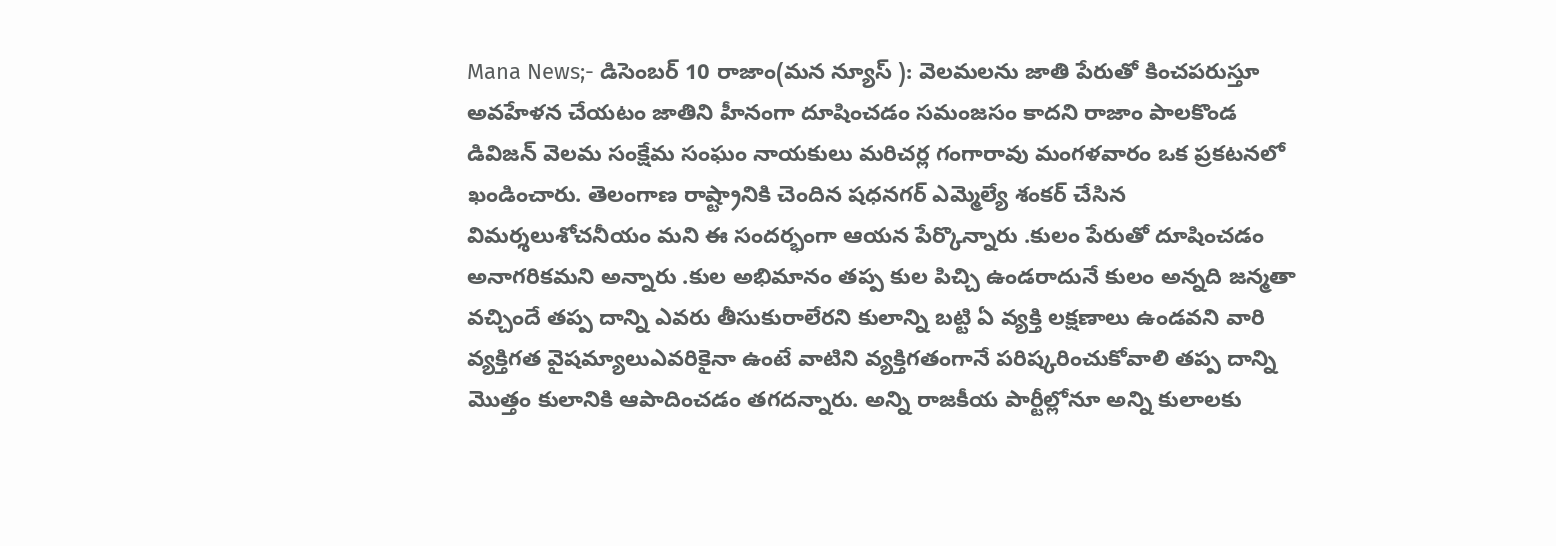Mana News;- డిసెంబర్ 10 రాజాం(మన న్యూస్ ): వెలమలను జాతి పేరుతో కించపరుస్తూ అవహేళన చేయటం జాతిని హీనంగా దూషించడం సమంజసం కాదని రాజాం పాలకొండ డివిజన్ వెలమ సంక్షేమ సంఘం నాయకులు మరిచర్ల గంగారావు మంగళవారం ఒక ప్రకటనలో ఖండించారు. తెలంగాణ రాష్ట్రానికి చెందిన షధనగర్ ఎమ్మెల్యే శంకర్ చేసిన విమర్శలుశోచనీయం మని ఈ సందర్భంగా ఆయన పేర్కొన్నారు .కులం పేరుతో దూషించడం అనాగరికమని అన్నారు .కుల అభిమానం తప్ప కుల పిచ్చి ఉండరాదునే కులం అన్నది జన్మతా వచ్చిందే తప్ప దాన్ని ఎవరు తీసుకురాలేరని కులాన్ని బట్టి ఏ వ్యక్తి లక్షణాలు ఉండవని వారి వ్యక్తిగత వైషమ్యాలుఎవరికైనా ఉంటే వాటిని వ్యక్తిగతంగానే పరిష్కరించుకోవాలి తప్ప దాన్ని మొత్తం కులానికి ఆపాదించడం తగదన్నారు. అన్ని రాజకీయ పార్టీల్లోనూ అన్ని కులాలకు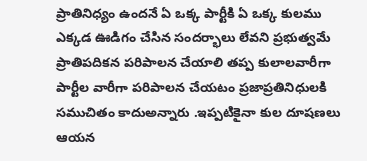ప్రాతినిధ్యం ఉందనే ఏ ఒక్క పార్టీకి ఏ ఒక్క కులము ఎక్కడ ఊడిగం చేసిన సందర్భాలు లేవని ప్రభుత్వమే ప్రాతిపదికన పరిపాలన చేయాలి తప్ప కులాలవారీగా పార్టీల వారీగా పరిపాలన చేయటం ప్రజాప్రతినిధులకి సముచితం కాదుఅన్నారు .ఇప్పటికైనా కుల దూషణలు ఆయన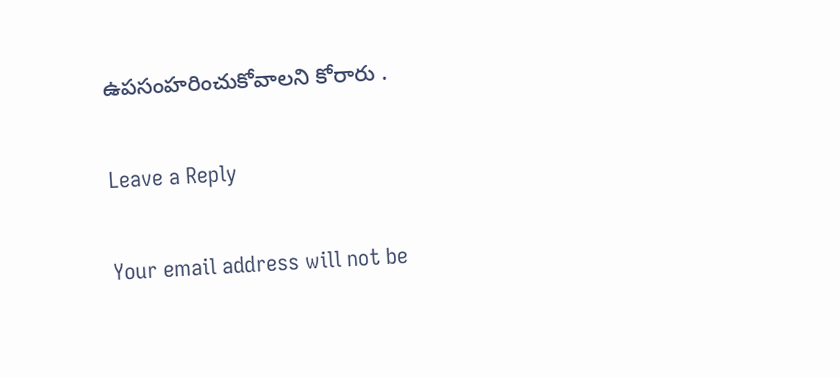ఉపసంహరించుకోవాలని కోరారు .

Leave a Reply

Your email address will not be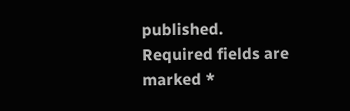published. Required fields are marked *